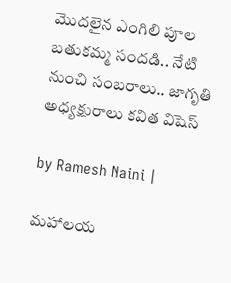మొదలైన ఎంగిలి పూల బతుకమ్మ సందడి.. నేటి నుంచి సంబరాలు.. జాగృతి అధ్యక్షురాలు కవిత విషెస్

by Ramesh Naini |

మహాలయ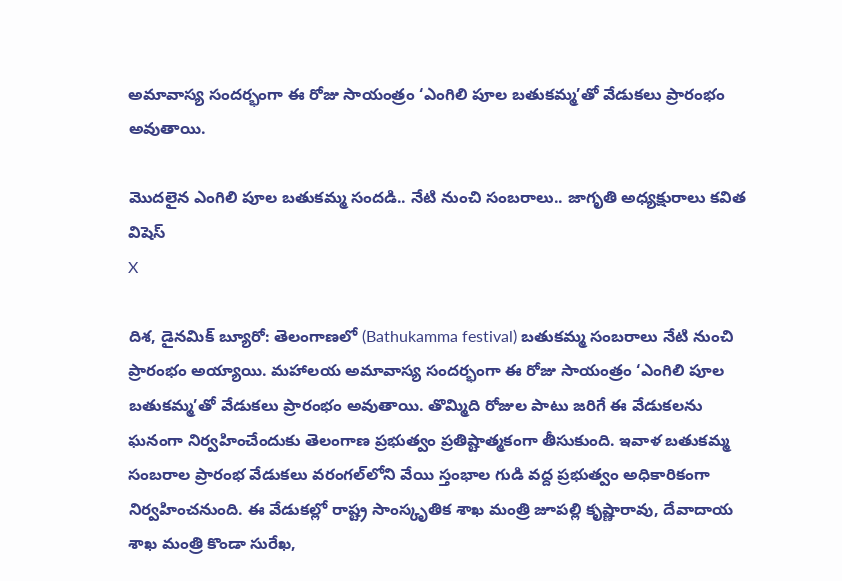అమావాస్య సందర్భంగా ఈ రోజు సాయంత్రం ‘ఎంగిలి పూల బతుకమ్మ’తో వేడుకలు ప్రారంభం అవుతాయి.

మొదలైన ఎంగిలి పూల బతుకమ్మ సందడి.. నేటి నుంచి సంబరాలు.. జాగృతి అధ్యక్షురాలు కవిత విషెస్
X

దిశ, డైనమిక్ బ్యూరో: తెలంగాణలో (Bathukamma festival) బతుకమ్మ సంబరాలు నేటి నుంచి ప్రారంభం అయ్యాయి. మహాలయ అమావాస్య సందర్భంగా ఈ రోజు సాయంత్రం ‘ఎంగిలి పూల బతుకమ్మ’తో వేడుకలు ప్రారంభం అవుతాయి. తొమ్మిది రోజుల పాటు జరిగే ఈ వేడుకలను ఘనంగా నిర్వహించేందుకు తెలంగాణ ప్రభుత్వం ప్రతిష్టాత్మకంగా తీసుకుంది. ఇవాళ బతుకమ్మ సంబరాల ప్రారంభ వేడుకలు వరంగల్‌లోని వేయి స్తంభాల గుడి వద్ద ప్రభుత్వం అధికారికంగా నిర్వహించనుంది. ఈ వేడుకల్లో రాష్ట్ర సాంస్కృతిక శాఖ మంత్రి జూపల్లి కృష్ణారావు, దేవాదాయ శాఖ మంత్రి కొండా సురేఖ,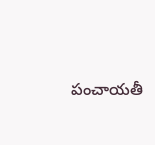పంచాయతీ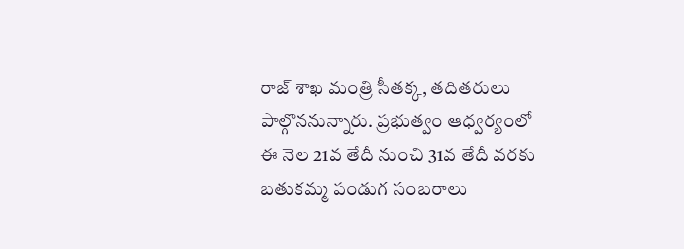రాజ్‌ శాఖ మంత్రి సీతక్క, తదితరులు పాల్గొననున్నారు. ప్రభుత్వం ఆధ్వర్యంలో ఈ నెల 21వ తేదీ నుంచి 31వ తేదీ వరకు బతుకమ్మ పండుగ సంబరాలు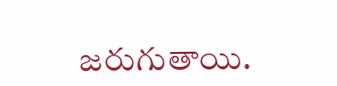జరుగుతాయి.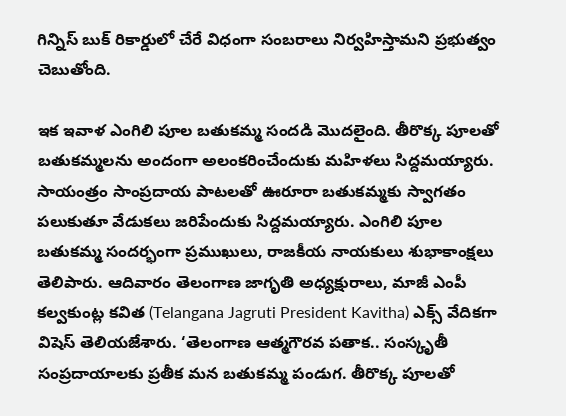గిన్నిస్ బుక్ రికార్డులో చేరే విధంగా సంబరాలు నిర్వహిస్తామని ప్రభుత్వం చెబుతోంది.

ఇక ఇవాళ ఎంగిలి పూల బతుకమ్మ సందడి మొదలైంది. తీరొక్క పూలతో బతుకమ్మలను అందంగా అలంకరించేందుకు మహిళలు సిద్దమయ్యారు. సాయంత్రం సాంప్రదాయ పాటలతో ఊరూరా బతుకమ్మకు స్వాగతం పలుకుతూ వేడుకలు జరిపేందుకు సిద్దమయ్యారు. ఎంగిలి పూల బతుకమ్మ సందర్భంగా ప్రముఖులు, రాజకీయ నాయకులు శుభాకాంక్షలు తెలిపారు. ఆదివారం తెలంగాణ జాగృతి అధ్యక్షురాలు, మాజీ ఎంపీ కల్వకుంట్ల కవిత (Telangana Jagruti President Kavitha) ఎక్స్ వేదికగా విషెస్ తెలియజేశారు. ‘తెలంగాణ ఆత్మగౌరవ పతాక.. సంస్కృతీ సంప్రదాయాలకు ప్రతీక మన బతుకమ్మ పండుగ. తీరొక్క పూలతో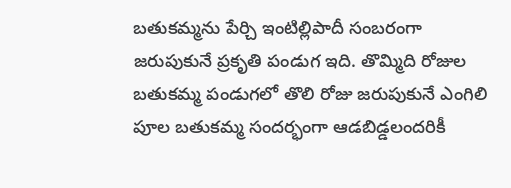బతుకమ్మను పేర్చి ఇంటిల్లిపాదీ సంబరంగా జరుపుకునే ప్రకృతి పండుగ ఇది. తొమ్మిది రోజుల బతుకమ్మ పండుగలో తొలి రోజు జరుపుకునే ఎంగిలి పూల బతుకమ్మ సందర్భంగా ఆడబిడ్డలందరికీ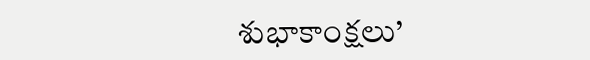శుభాకాంక్షలు’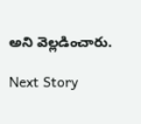అని వెల్లడించారు.

Next Story